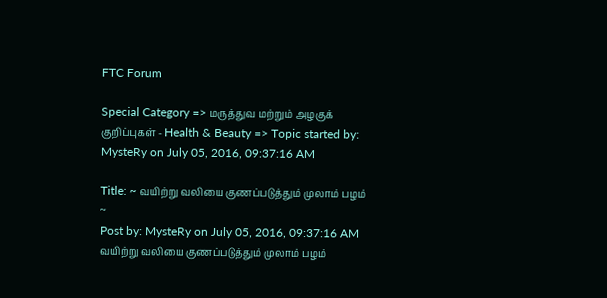FTC Forum

Special Category => மருத்துவ மற்றும் அழகுக் குறிப்புகள் - Health & Beauty => Topic started by: MysteRy on July 05, 2016, 09:37:16 AM

Title: ~ வயிற்று வலியை குணப்படுத்தும் முலாம் பழம் ~
Post by: MysteRy on July 05, 2016, 09:37:16 AM
வயிற்று வலியை குணப்படுத்தும் முலாம் பழம்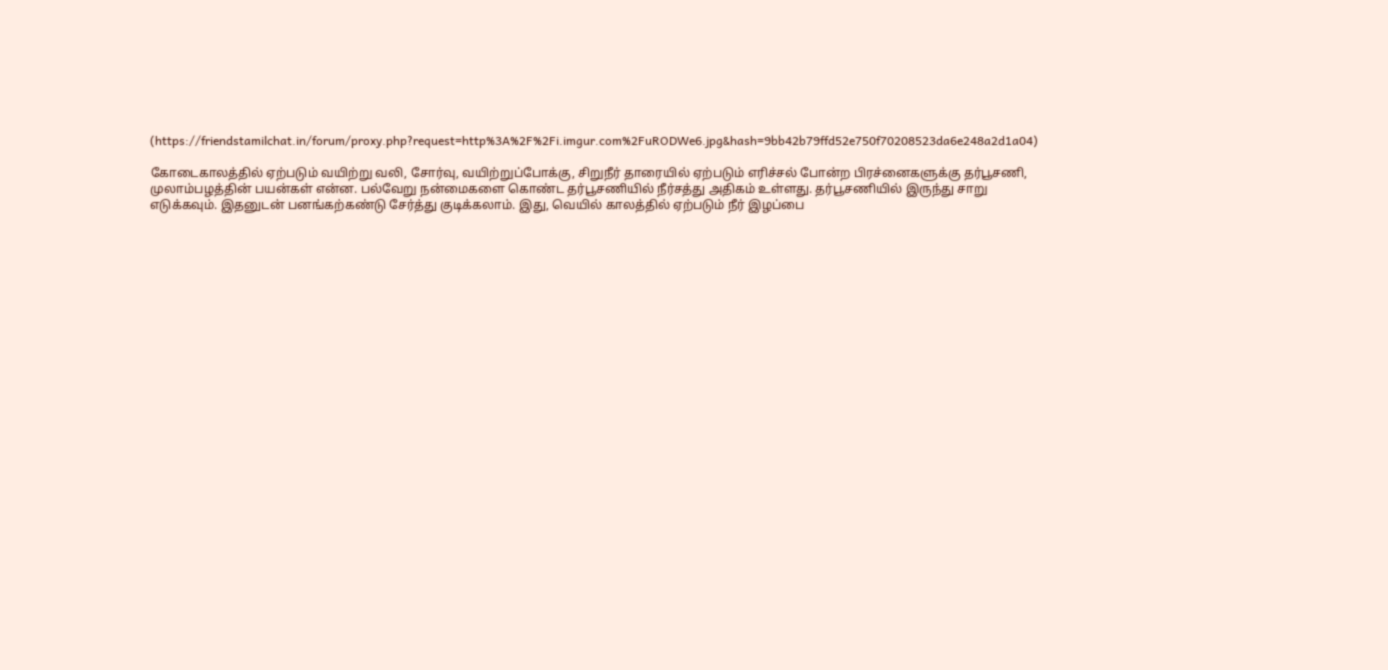(https://friendstamilchat.in/forum/proxy.php?request=http%3A%2F%2Fi.imgur.com%2FuRODWe6.jpg&hash=9bb42b79ffd52e750f70208523da6e248a2d1a04)

கோடைகாலத்தில் ஏற்படும் வயிற்று வலி, சோர்வு, வயிற்றுப்போக்கு, சிறுநீர் தாரையில் ஏற்படும் எரிச்சல் போன்ற பிரச்னைகளுக்கு தர்பூசணி, முலாம்பழத்தின் பயன்கள் என்ன. பல்வேறு நன்மைகளை கொண்ட தர்பூசணியில் நீர்சத்து அதிகம் உள்ளது. தர்பூசணியில் இருந்து சாறு எடுக்கவும். இதனுடன் பனங்கற்கண்டு சேர்த்து குடிக்கலாம். இது, வெயில் காலத்தில் ஏற்படும் நீர் இழப்பை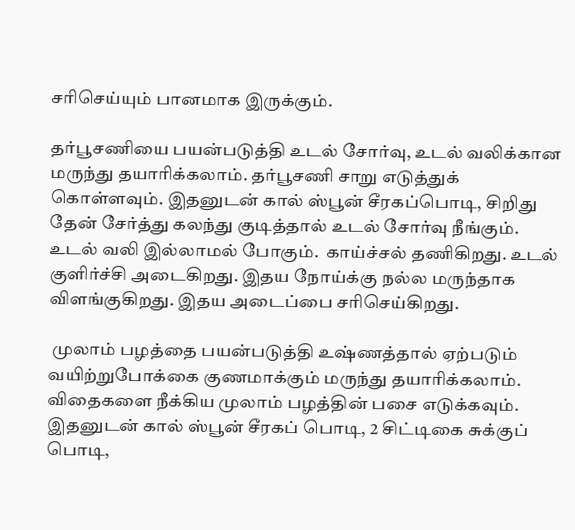சரிசெய்யும் பானமாக இருக்கும்.

தர்பூசணியை பயன்படுத்தி உடல் சோர்வு, உடல் வலிக்கான மருந்து தயாரிக்கலாம். தர்பூசணி சாறு எடுத்துக் கொள்ளவும். இதனுடன் கால் ஸ்பூன் சீரகப்பொடி, சிறிது தேன் சேர்த்து கலந்து குடித்தால் உடல் சோர்வு நீங்கும். உடல் வலி இல்லாமல் போகும்.  காய்ச்சல் தணிகிறது. உடல் குளிர்ச்சி அடைகிறது. இதய நோய்க்கு நல்ல மருந்தாக விளங்குகிறது. இதய அடைப்பை சரிசெய்கிறது.

 முலாம் பழத்தை பயன்படுத்தி உஷ்ணத்தால் ஏற்படும் வயிற்றுபோக்கை குணமாக்கும் மருந்து தயாரிக்கலாம். விதைகளை நீக்கிய முலாம் பழத்தின் பசை எடுக்கவும். இதனுடன் கால் ஸ்பூன் சீரகப் பொடி, 2 சிட்டிகை சுக்குப் பொடி,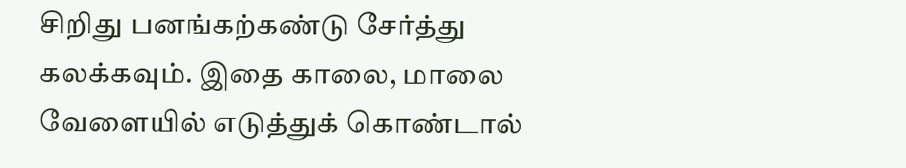சிறிது பனங்கற்கண்டு சேர்த்து கலக்கவும். இதை காலை, மாலை வேளையில் எடுத்துக் கொண்டால்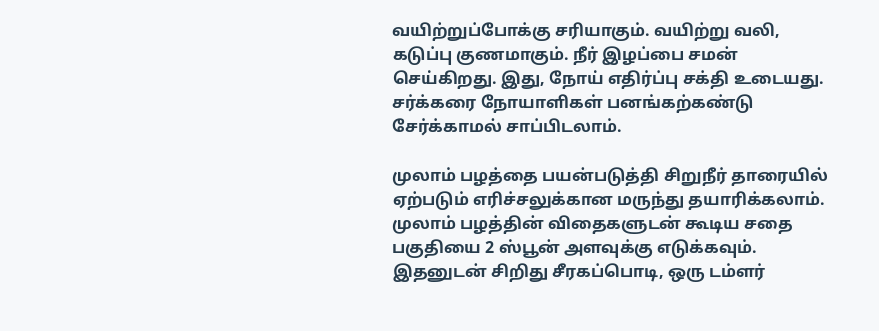வயிற்றுப்போக்கு சரியாகும். வயிற்று வலி, கடுப்பு குணமாகும். நீர் இழப்பை சமன் செய்கிறது. இது, நோய் எதிர்ப்பு சக்தி உடையது. சர்க்கரை நோயாளிகள் பனங்கற்கண்டு சேர்க்காமல் சாப்பிடலாம்.

முலாம் பழத்தை பயன்படுத்தி சிறுநீர் தாரையில் ஏற்படும் எரிச்சலுக்கான மருந்து தயாரிக்கலாம். முலாம் பழத்தின் விதைகளுடன் கூடிய சதை பகுதியை 2 ஸ்பூன் அளவுக்கு எடுக்கவும். இதனுடன் சிறிது சீரகப்பொடி, ஒரு டம்ளர்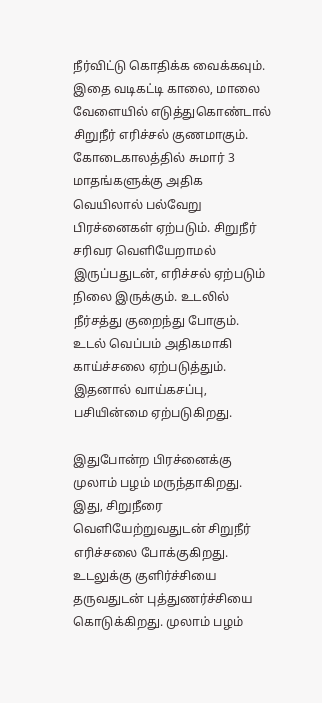நீர்விட்டு கொதிக்க வைக்கவும். இதை வடிகட்டி காலை, மாலை வேளையில் எடுத்துகொண்டால்  சிறுநீர் எரிச்சல் குணமாகும்.  கோடைகாலத்தில் சுமார் 3 மாதங்களுக்கு அதிக வெயிலால் பல்வேறு பிரச்னைகள் ஏற்படும். சிறுநீர் சரிவர வெளியேறாமல் இருப்பதுடன், எரிச்சல் ஏற்படும் நிலை இருக்கும். உடலில் நீர்சத்து குறைந்து போகும். உடல் வெப்பம் அதிகமாகி காய்ச்சலை ஏற்படுத்தும். இதனால் வாய்கசப்பு, பசியின்மை ஏற்படுகிறது.

இதுபோன்ற பிரச்னைக்கு முலாம் பழம் மருந்தாகிறது. இது, சிறுநீரை வெளியேற்றுவதுடன் சிறுநீர் எரிச்சலை போக்குகிறது. உடலுக்கு குளிர்ச்சியை தருவதுடன் புத்துணர்ச்சியை கொடுக்கிறது. முலாம் பழம்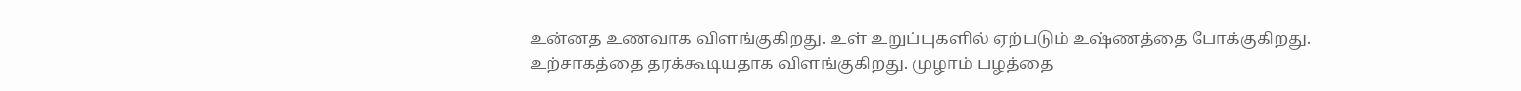உன்னத உணவாக விளங்குகிறது. உள் உறுப்புகளில் ஏற்படும் உஷ்ணத்தை போக்குகிறது. உற்சாகத்தை தரக்கூடியதாக விளங்குகிறது. முழாம் பழத்தை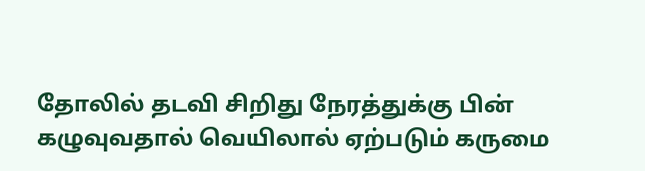தோலில் தடவி சிறிது நேரத்துக்கு பின் கழுவுவதால் வெயிலால் ஏற்படும் கருமை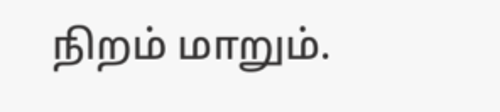நிறம் மாறும்.